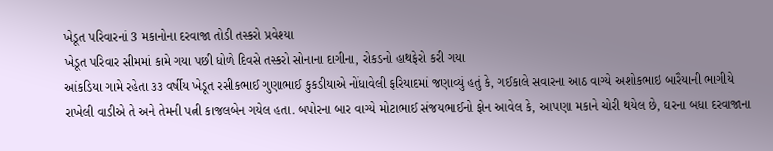ખેડૂત પરિવારનાં 3 મકાનોના દરવાજા તોડી તસ્કરો પ્રવેશ્યા
ખેડૂત પરિવાર સીમમાં કામે ગયા પછી ધોળે દિવસે તસ્કરો સોનાના દાગીના, રોકડનો હાથફેરો કરી ગયા
આંકડિયા ગામે રહેતા ૩૩ વર્ષીય ખેડૂત રસીકભાઈ ગુણાભાઈ કુકડીયાએ નોંધાવેલી ફરિયાદમાં જણાવ્યું હતું કે, ગઈકાલે સવારના આઠ વાગ્યે અશોકભાઇ બારૈયાની ભાગીયે રાખેલી વાડીએ તે અને તેમની પત્ની કાજલબેન ગયેલ હતા. બપોરના બાર વાગ્યે મોટાભાઈ સંજયભાઈનો ફોન આવેલ કે, આપણા મકાને ચોરી થયેલ છે, ઘરના બધા દરવાજાના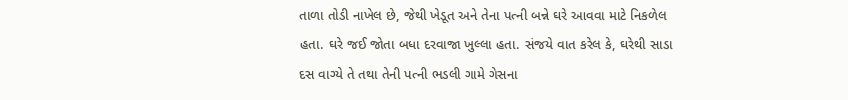તાળા તોડી નાખેલ છે, જેથી ખેડૂત અને તેના પત્ની બન્ને ઘરે આવવા માટે નિકળેલ હતા. ઘરે જઈ જોતા બધા દરવાજા ખુલ્લા હતા. સંજયે વાત કરેલ કે, ઘરેથી સાડા દસ વાગ્યે તે તથા તેની પત્ની ભડલી ગામે ગેસના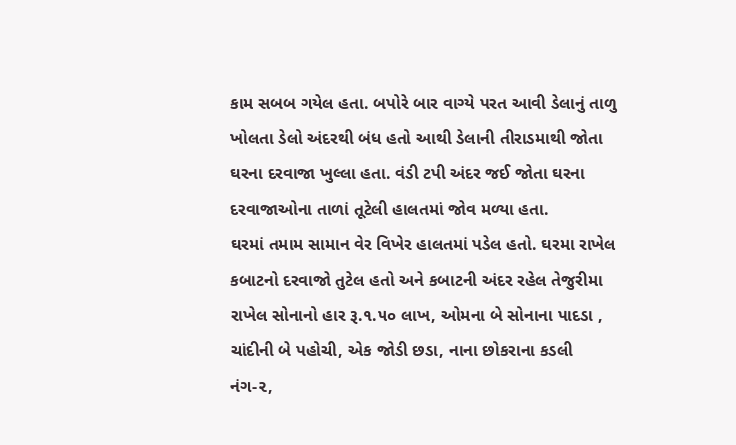કામ સબબ ગયેલ હતા. બપોરે બાર વાગ્યે પરત આવી ડેલાનું તાળુ ખોલતા ડેલો અંદરથી બંધ હતો આથી ડેલાની તીરાડમાથી જોતા ઘરના દરવાજા ખુલ્લા હતા. વંડી ટપી અંદર જઈ જોતા ઘરના દરવાજાઓના તાળાં તૂટેલી હાલતમાં જોવ મળ્યા હતા.
ઘરમાં તમામ સામાન વેર વિખેર હાલતમાં પડેલ હતો. ઘરમા રાખેલ કબાટનો દરવાજો તુટેલ હતો અને કબાટની અંદર રહેલ તેજુરીમા રાખેલ સોનાનો હાર રૂ.૧.૫૦ લાખ, ઓમના બે સોનાના પાદડા , ચાંદીની બે પહોચી, એક જોડી છડા, નાના છોકરાના કડલી નંગ-૨,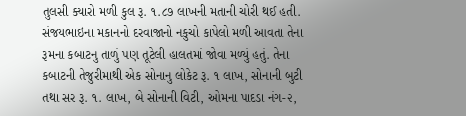તુલસી ક્યારો મળી કુલ રૂ. ૧.૮૭ લાખની મતાની ચોરી થઈ હતી. સંજયભાઇના મકાનનો દરવાજાનો નકુચો કાપેલો મળી આવતા તેના રૂમના કબાટનુ તાળું પણ તૂટેલી હાલતમાં જોવા મળ્યું હતું. તેના કબાટની તેજુરીમાથી એક સોનાનુ લોકેટ રૂ. ૧ લાખ, સોનાની બુટી તથા સર રૂ. ૧. લાખ, બે સોનાની વિટી, ઓમના પાદડા નંગ-૨,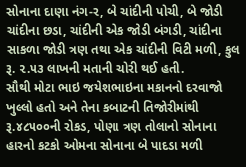સોનાના દાણા નંગ-ર, બે ચાંદીની પોચી, બે જોડી ચાંદીના છડા, ચાંદીની એક જોડી બંગડી, ચાંદીના સાકળા જોડી ત્રણ તથા એક ચાંદીની વિટી મળી, કુલ રૂ. ૨.૫૩ લાખની મતાની ચોરી થઈ હતી.
સૌથી મોટા ભાઇ જયેશભાઇના મકાનનો દરવાજો ખુલ્લો હતો અને તેના કબાટની તિજોરીમાંથી રૂ.૪૮૫૦૦ની રોકડ, પોણા ત્રણ તોલાનો સોનાના હારનો કટકો ઓમના સોનાના બે પાદડા મળી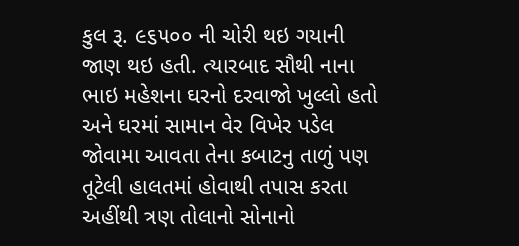કુલ રૂ. ૯૬૫૦૦ ની ચોરી થઇ ગયાની જાણ થઇ હતી. ત્યારબાદ સૌથી નાના ભાઇ મહેશના ઘરનો દરવાજો ખુલ્લો હતો અને ઘરમાં સામાન વેર વિખેર પડેલ જોવામા આવતા તેના કબાટનુ તાળું પણ તૂટેલી હાલતમાં હોવાથી તપાસ કરતા અહીંથી ત્રણ તોલાનો સોનાનો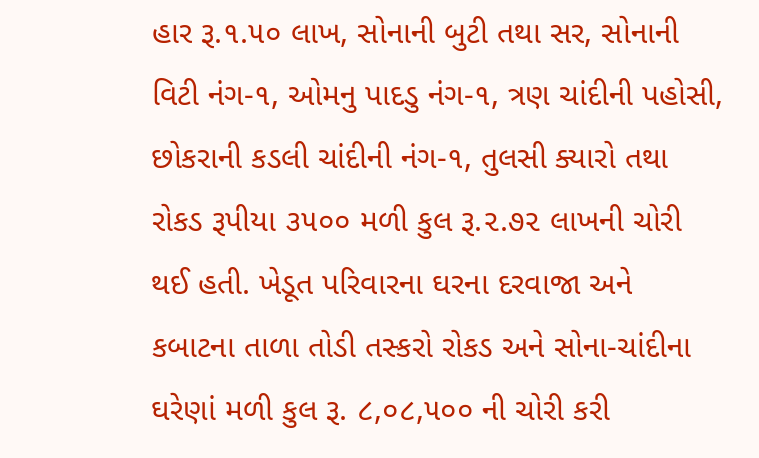હાર રૂ.૧.૫૦ લાખ, સોનાની બુટી તથા સર, સોનાની વિટી નંગ-૧, ઓમનુ પાદડુ નંગ-૧, ત્રણ ચાંદીની પહોસી, છોકરાની કડલી ચાંદીની નંગ-૧, તુલસી ક્યારો તથા રોકડ રૂપીયા ૩૫૦૦ મળી કુલ રૂ.૨.૭૨ લાખની ચોરી થઈ હતી. ખેડૂત પરિવારના ઘરના દરવાજા અને કબાટના તાળા તોડી તસ્કરો રોકડ અને સોના-ચાંદીના ઘરેણાં મળી કુલ રૂ. ૮,૦૮,૫૦૦ ની ચોરી કરી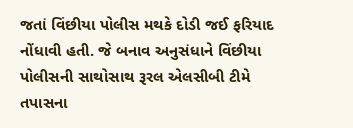જતાં વિંછીયા પોલીસ મથકે દોડી જઈ ફરિયાદ નોંધાવી હતી. જે બનાવ અનુસંધાને વિંછીયા પોલીસની સાથોસાથ રૂરલ એલસીબી ટીમે તપાસના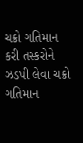ચક્રો ગતિમાન કરી તસ્કરોને ઝડપી લેવા ચક્રો ગતિમાન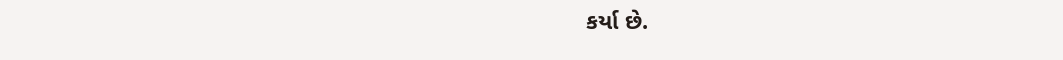કર્યા છે.